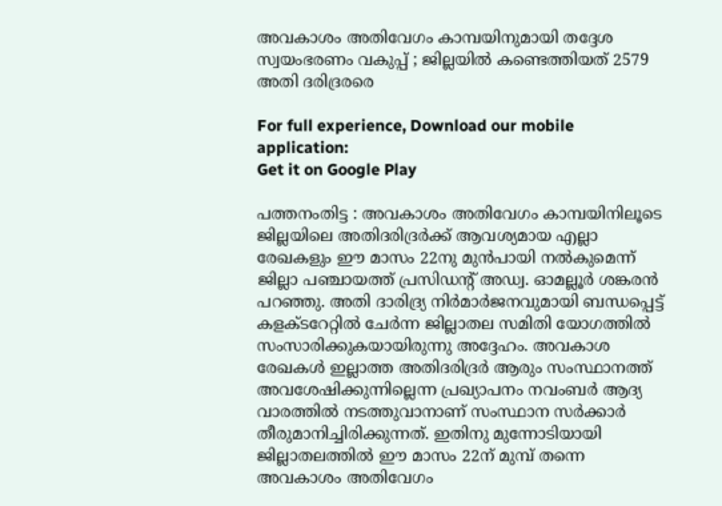അവകാശം അതിവേഗം കാമ്പയിനുമായി തദ്ദേശ സ്വയംഭരണം വകുപ്പ് ; ജില്ലയില്‍ കണ്ടെത്തിയത് 2579 അതി ദരിദ്രരരെ

For full experience, Download our mobile application:
Get it on Google Play

പത്തനംതിട്ട : അവകാശം അതിവേഗം കാമ്പയിനിലൂടെ ജില്ലയിലെ അതിദരിദ്രര്‍ക്ക് ആവശ്യമായ എല്ലാ രേഖകളും ഈ മാസം 22നു മുന്‍പായി നല്‍കുമെന്ന് ജില്ലാ പഞ്ചായത്ത് പ്രസിഡന്റ് അഡ്വ. ഓമല്ലൂര്‍ ശങ്കരന്‍ പറഞ്ഞു. അതി ദാരിദ്ര്യ നിര്‍മാര്‍ജനവുമായി ബന്ധപ്പെട്ട് കളക്ടറേറ്റില്‍ ചേര്‍ന്ന ജില്ലാതല സമിതി യോഗത്തില്‍ സംസാരിക്കുകയായിരുന്നു അദ്ദേഹം. അവകാശ രേഖകള്‍ ഇല്ലാത്ത അതിദരിദ്രര്‍ ആരും സംസ്ഥാനത്ത് അവശേഷിക്കുന്നില്ലെന്ന പ്രഖ്യാപനം നവംബര്‍ ആദ്യ വാരത്തില്‍ നടത്തുവാനാണ് സംസ്ഥാന സര്‍ക്കാര്‍ തീരുമാനിച്ചിരിക്കുന്നത്. ഇതിനു മുന്നോടിയായി ജില്ലാതലത്തില്‍ ഈ മാസം 22ന് മുമ്പ് തന്നെ അവകാശം അതിവേഗം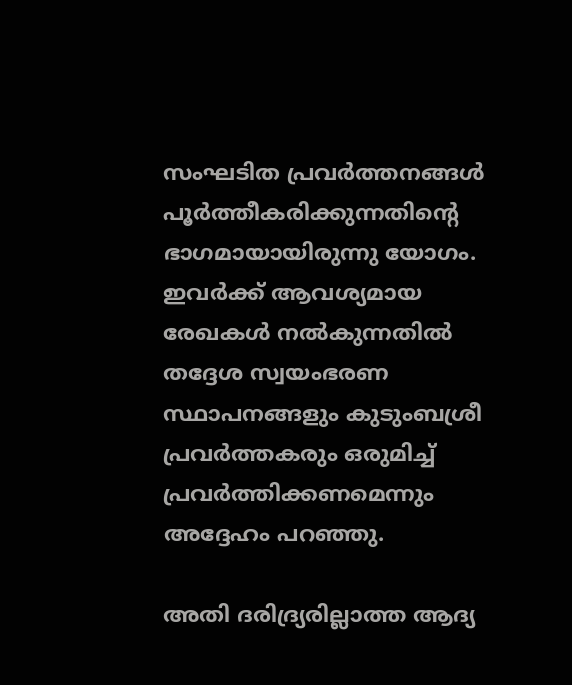സംഘടിത പ്രവര്‍ത്തനങ്ങള്‍ പൂര്‍ത്തീകരിക്കുന്നതിന്റെ ഭാഗമായായിരുന്നു യോഗം. ഇവര്‍ക്ക് ആവശ്യമായ രേഖകള്‍ നല്‍കുന്നതില്‍ തദ്ദേശ സ്വയംഭരണ സ്ഥാപനങ്ങളും കുടുംബശ്രീ പ്രവര്‍ത്തകരും ഒരുമിച്ച് പ്രവര്‍ത്തിക്കണമെന്നും അദ്ദേഹം പറഞ്ഞു.

അതി ദരിദ്ര്യരില്ലാത്ത ആദ്യ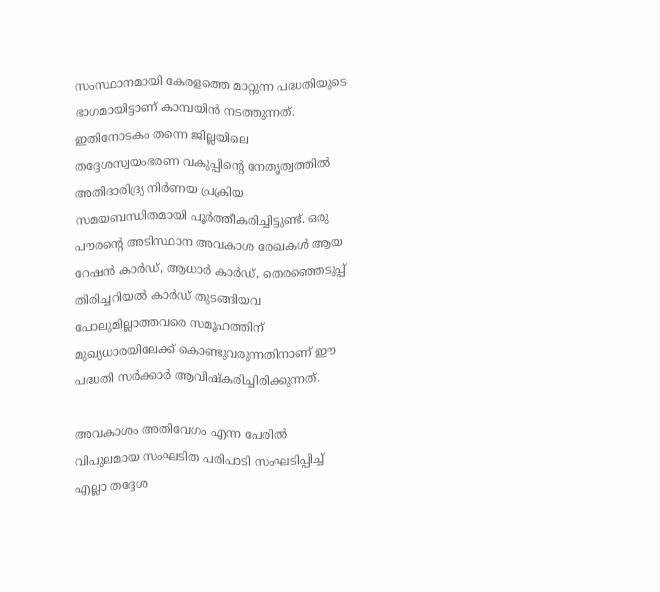സംസ്ഥാനമായി കേരളത്തെ മാറ്റുന്ന പദ്ധതിയുടെ ഭാഗമായിട്ടാണ് കാമ്പയിന്‍ നടത്തുന്നത്. ഇതിനോടകം തന്നെ ജില്ലയിലെ തദ്ദേശസ്വയംഭരണ വകുപ്പിന്റെ നേതൃത്വത്തില്‍ അതിദാരിദ്ര്യ നിര്‍ണയ പ്രക്രിയ സമയബന്ധിതമായി പൂര്‍ത്തീകരിച്ചിട്ടുണ്ട്. ഒരു പൗരന്റെ അടിസ്ഥാന അവകാശ രേഖകള്‍ ആയ റേഷന്‍ കാര്‍ഡ്, ആധാര്‍ കാര്‍ഡ്, തെരഞ്ഞെടുപ്പ് തിരിച്ചറിയല്‍ കാര്‍ഡ് തുടങ്ങിയവ പോലുമില്ലാത്തവരെ സമൂഹത്തിന് മുഖ്യധാരയിലേക്ക് കൊണ്ടുവരുന്നതിനാണ് ഈ പദ്ധതി സര്‍ക്കാര്‍ ആവിഷ്‌കരിച്ചിരിക്കുന്നത്.

അവകാശം അതിവേഗം എന്ന പേരില്‍ വിപുലമായ സംഘടിത പരിപാടി സംഘടിപ്പിച്ച് എല്ലാ തദ്ദേശ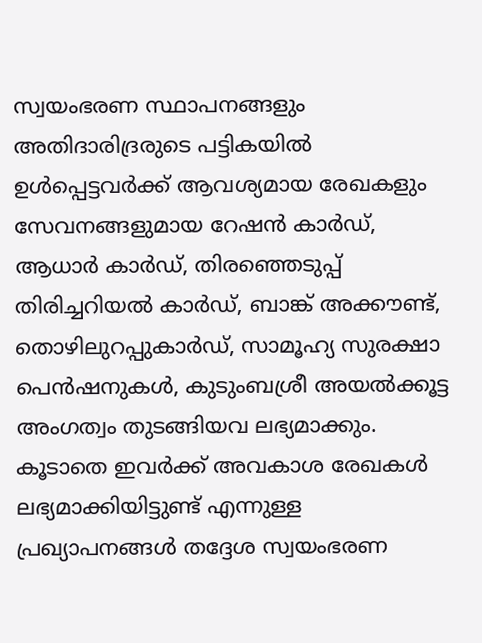സ്വയംഭരണ സ്ഥാപനങ്ങളും അതിദാരിദ്രരുടെ പട്ടികയില്‍ ഉള്‍പ്പെട്ടവര്‍ക്ക് ആവശ്യമായ രേഖകളും സേവനങ്ങളുമായ റേഷന്‍ കാര്‍ഡ്, ആധാര്‍ കാര്‍ഡ്, തിരഞ്ഞെടുപ്പ് തിരിച്ചറിയല്‍ കാര്‍ഡ്, ബാങ്ക് അക്കൗണ്ട്, തൊഴിലുറപ്പുകാര്‍ഡ്, സാമൂഹ്യ സുരക്ഷാ പെന്‍ഷനുകള്‍, കുടുംബശ്രീ അയല്‍ക്കൂട്ട അംഗത്വം തുടങ്ങിയവ ലഭ്യമാക്കും. കൂടാതെ ഇവര്‍ക്ക് അവകാശ രേഖകള്‍ ലഭ്യമാക്കിയിട്ടുണ്ട് എന്നുള്ള പ്രഖ്യാപനങ്ങള്‍ തദ്ദേശ സ്വയംഭരണ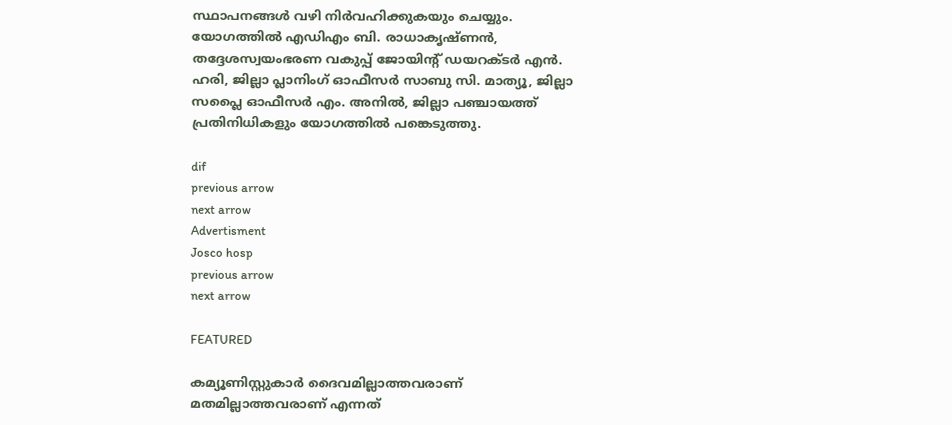സ്ഥാപനങ്ങള്‍ വഴി നിര്‍വഹിക്കുകയും ചെയ്യും. യോഗത്തില്‍ എഡിഎം ബി. രാധാകൃഷ്ണന്‍, തദ്ദേശസ്വയംഭരണ വകുപ്പ് ജോയിന്റ് ഡയറക്ടര്‍ എന്‍. ഹരി, ജില്ലാ പ്ലാനിംഗ് ഓഫീസര്‍ സാബു സി. മാത്യൂ, ജില്ലാ സപ്ലൈ ഓഫീസര്‍ എം. അനില്‍, ജില്ലാ പഞ്ചായത്ത് പ്രതിനിധികളും യോഗത്തില്‍ പങ്കെടുത്തു.

dif
previous arrow
next arrow
Advertisment
Josco hosp
previous arrow
next arrow

FEATURED

കമ്യൂണിസ്റ്റുകാർ ദൈവമില്ലാത്തവരാണ് മതമില്ലാത്തവരാണ് എന്നത്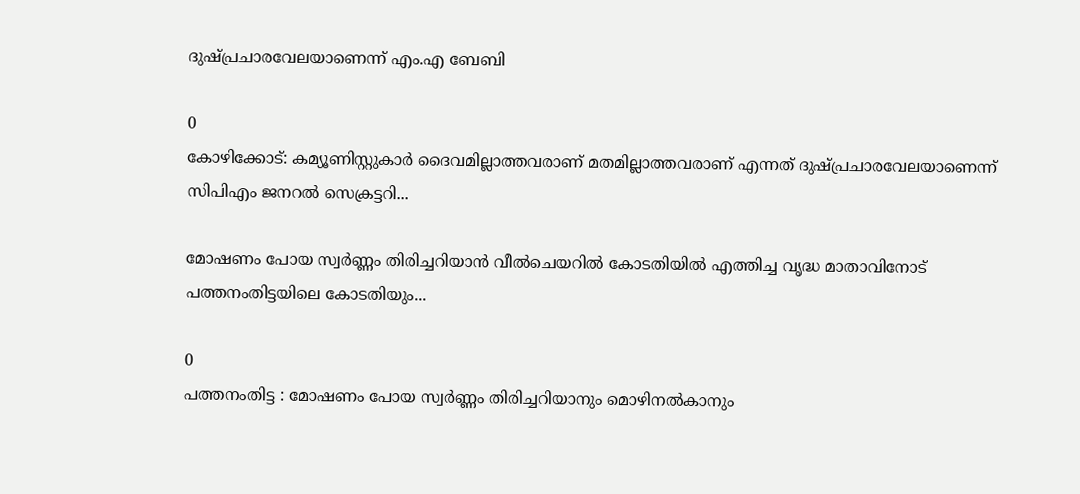ദുഷ്പ്രചാരവേലയാണെന്ന് എം.എ ബേബി

0
കോഴിക്കോട്: കമ്യൂണിസ്റ്റുകാർ ദൈവമില്ലാത്തവരാണ് മതമില്ലാത്തവരാണ് എന്നത് ദുഷ്പ്രചാരവേലയാണെന്ന് സിപിഎം ജനറൽ സെക്രട്ടറി...

മോഷണം പോയ സ്വര്‍ണ്ണം തിരിച്ചറിയാന്‍ വീല്‍ചെയറില്‍ കോടതിയില്‍ എത്തിച്ച വൃദ്ധ മാതാവിനോട്‌ പത്തനംതിട്ടയിലെ കോടതിയും...

0
പത്തനംതിട്ട : മോഷണം പോയ സ്വര്‍ണ്ണം തിരിച്ചറിയാനും മൊഴിനല്‍കാനും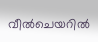വീല്‍ചെയറില്‍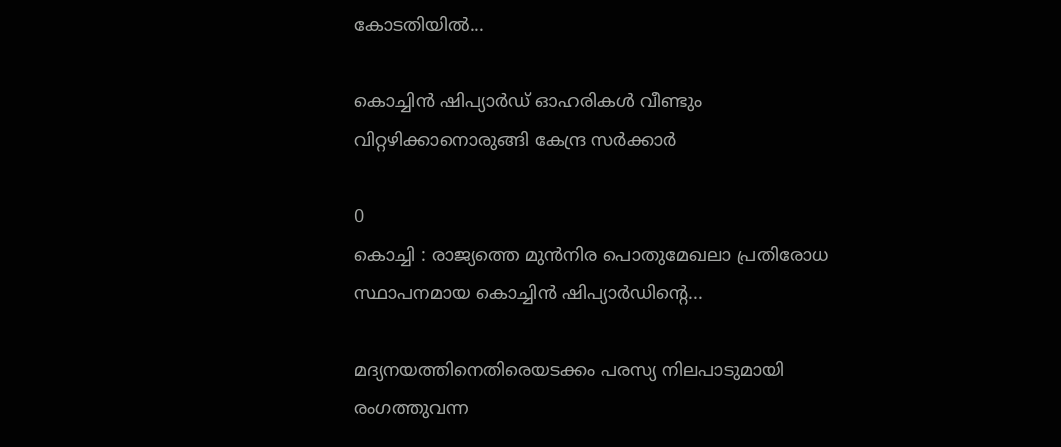കോടതിയില്‍...

കൊച്ചിൻ ഷിപ്യാർഡ് ഓഹരികൾ വീണ്ടും വിറ്റഴിക്കാനൊരുങ്ങി കേന്ദ്ര സർക്കാർ

0
കൊച്ചി : രാജ്യത്തെ മുൻനിര പൊതുമേഖലാ പ്രതിരോധ സ്ഥാപനമായ കൊച്ചിൻ ഷിപ്യാർഡിന്റെ...

മദ്യനയത്തിനെതിരെയടക്കം പരസ്യ നിലപാടുമായി രംഗത്തുവന്ന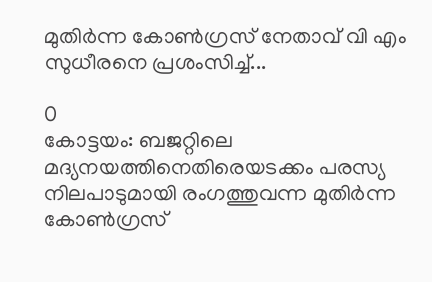മുതിർന്ന കോൺഗ്രസ് നേതാവ് വി എം സുധീരനെ പ്രശംസിച്ച്...

0
കോട്ടയം: ബജറ്റിലെ മദ്യനയത്തിനെതിരെയടക്കം പരസ്യ നിലപാടുമായി രംഗത്തുവന്ന മുതിർന്ന കോൺഗ്രസ്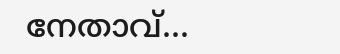നേതാവ്...